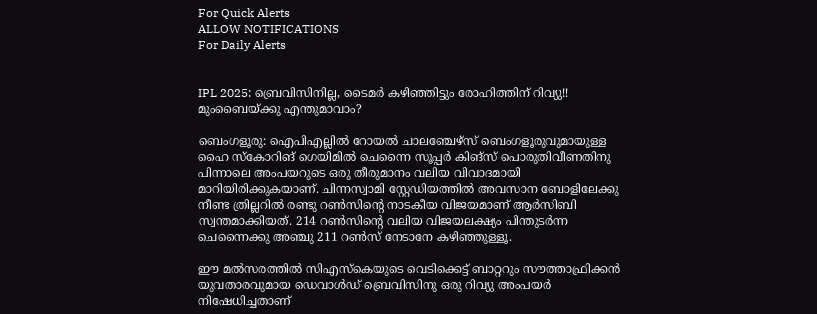For Quick Alerts
ALLOW NOTIFICATIONS
For Daily Alerts


IPL 2025: ബ്രെവിസിനില്ല, ടൈമര്‍ കഴിഞ്ഞിട്ടും രോഹിത്തിന് റിവ്യു!! മുംബൈയ്ക്കു എന്തുമാവാം?

ബെംഗളൂരു: ഐപിഎല്ലില്‍ റോയല്‍ ചാലഞ്ചേഴ്‌സ് ബെംഗളൂരുവുമായുള്ള ഹൈ സ്‌കോറിങ് ഗെയിമില്‍ ചെന്നൈ സൂപ്പര്‍ കിങ്‌സ് പൊരുതിവീണതിനു പിന്നാലെ അംപയറുടെ ഒരു തീരുമാനം വലിയ വിവാദമായി മാറിയിരിക്കുകയാണ്. ചിന്നസ്വാമി സ്റ്റേഡിയത്തില്‍ അവസാന ബോളിലേക്കു നീണ്ട ത്രില്ലറില്‍ രണ്ടു റണ്‍സിന്റെ നാടകീയ വിജയമാണ് ആര്‍സിബി സ്വന്തമാക്കിയത്. 214 റണ്‍സിന്റെ വലിയ വിജയലക്ഷ്യം പിന്തുടര്‍ന്ന ചെന്നൈക്കു അഞ്ചു 211 റണ്‍സ് നേടാനേ കഴിഞ്ഞുള്ളൂ.

ഈ മല്‍സരത്തില്‍ സിഎസ്‌കെയുടെ വെടിക്കെട്ട് ബാറ്ററും സൗത്താഫ്രിക്കന്‍ യുവതാരവുമായ ഡെവാള്‍ഡ് ബ്രെവിസിനു ഒരു റിവ്യു അംപയര്‍ നിഷേധിച്ചതാണ്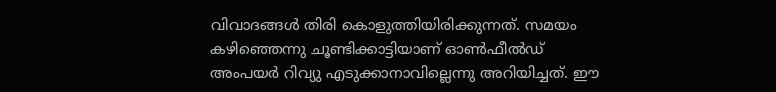വിവാദങ്ങള്‍ തിരി കൊളുത്തിയിരിക്കുന്നത്. സമയം കഴിഞ്ഞെന്നു ചൂണ്ടിക്കാട്ടിയാണ് ഓണ്‍ഫീല്‍ഡ് അംപയര്‍ റിവ്യു എടുക്കാനാവില്ലെന്നു അറിയിച്ചത്. ഈ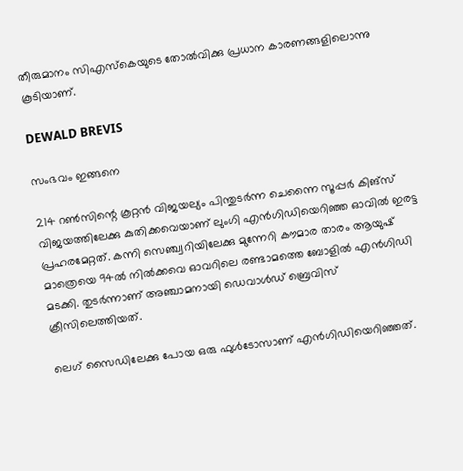തീരുമാനം സിഎസ്കെയുടെ തോല്‍വിക്കു പ്രധാന കാരണങ്ങളിലൊന്നു കൂടിയാണ്.

DEWALD BREVIS

സംഭവം ഇങ്ങനെ

214 റണ്‍സിന്റെ കൂറ്റന്‍ വിജയല്യം പിന്തുടര്‍ന്ന ചെന്നൈ സൂപ്പര്‍ കിങ്‌സ് വിജയത്തിലേക്കു കുതിക്കവെയാണ് ലുംഗി എന്‍ഗിഡിയെറിഞ്ഞ ഓവില്‍ ഇരട്ട പ്രഹരമേറ്റത്. കന്നി സെഞ്ച്വറിയിലേക്കു മുന്നേറി കൗമാര താരം ആയുഷ് മാത്രെയെ 94ല്‍ നില്‍ക്കവെ ഓവറിലെ രണ്ടാമത്തെ ബോളില്‍ എന്‍ഗിഡി മടക്കി. തുടര്‍ന്നാണ് അഞ്ചാമനായി ഡെവാള്‍ഡ് ബ്രെവിസ് ക്രീസിലെത്തിയത്.

ലെഗ് സൈഡിലേക്കു പോയ ഒരു ഫുള്‍ടോസാണ് എന്‍ഗിഡിയെറിഞ്ഞത്.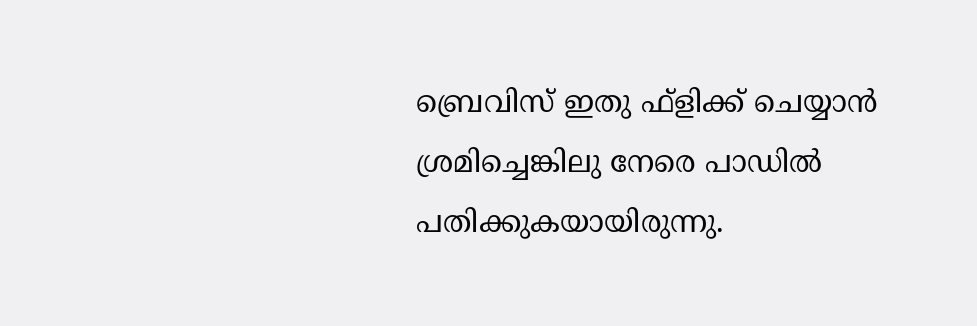ബ്രെവിസ് ഇതു ഫ്‌ളിക്ക് ചെയ്യാന്‍ ശ്രമിച്ചെങ്കിലു നേരെ പാഡില്‍ പതിക്കുകയായിരുന്നു.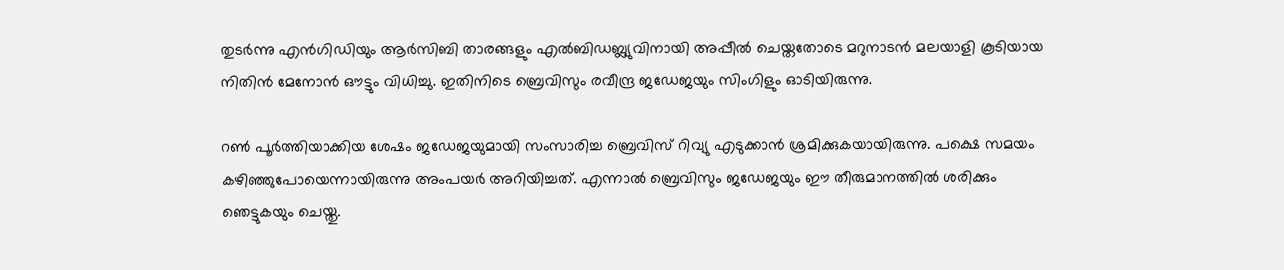തുടര്‍ന്നു എന്‍ഗിഡിയും ആര്‍സിബി താരങ്ങളും എല്‍ബിഡബ്ല്യുവിനായി അപ്പീല്‍ ചെയ്തതോടെ മറുനാടന്‍ മലയാളി കൂടിയായ നിതിന്‍ മേനോന്‍ ഔട്ടും വിധിച്ചു. ഇതിനിടെ ബ്രെവിസും രവീന്ദ്ര ജഡേജയും സിംഗിളും ഓടിയിരുന്നു.

റണ്‍ പൂര്‍ത്തിയാക്കിയ ശേഷം ജഡേജയുമായി സംസാരിച്ച ബ്രെവിസ് റിവ്യു എടുക്കാന്‍ ശ്രമിക്കുകയായിരുന്നു. പക്ഷെ സമയം കഴിഞ്ഞുപോയെന്നായിരുന്നു അംപയര്‍ അറിയിച്ചത്. എന്നാല്‍ ബ്രെവിസും ജഡേജയും ഈ തീരുമാനത്തില്‍ ശരിക്കും ഞെട്ടുകയും ചെയ്തു.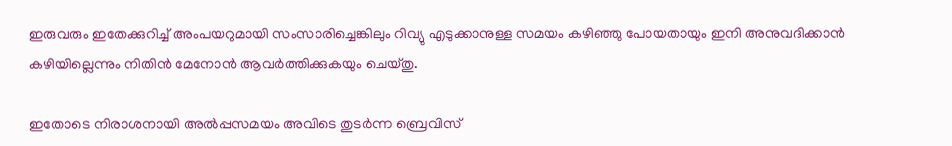ഇരുവരും ഇതേക്കുറിച്ച് അംപയറുമായി സംസാരിച്ചെങ്കിലും റിവ്യു എടുക്കാനുള്ള സമയം കഴിഞ്ഞു പോയതായും ഇനി അനുവദിക്കാന്‍ കഴിയില്ലെന്നും നിതിന്‍ മേനോന്‍ ആവര്‍ത്തിക്കുകയും ചെയ്തു.

ഇതോടെ നിരാശനായി അല്‍പ്പസമയം അവിടെ തുടര്‍ന്ന ബ്രെവിസ്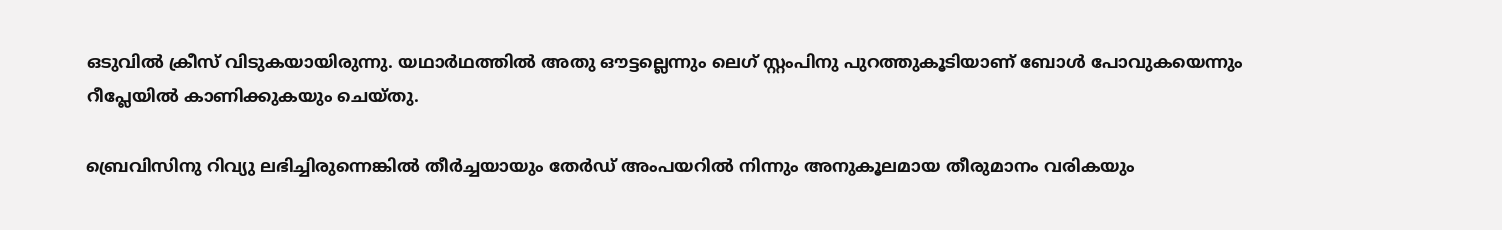ഒടുവില്‍ ക്രീസ് വിടുകയായിരുന്നു. യഥാര്‍ഥത്തില്‍ അതു ഔട്ടല്ലെന്നും ലെഗ് സ്റ്റംപിനു പുറത്തുകൂടിയാണ് ബോള്‍ പോവുകയെന്നും റീപ്ലേയില്‍ കാണിക്കുകയും ചെയ്തു.

ബ്രെവിസിനു റിവ്യു ലഭിച്ചിരുന്നെങ്കില്‍ തീര്‍ച്ചയായും തേര്‍ഡ് അംപയറില്‍ നിന്നും അനുകൂലമായ തീരുമാനം വരികയും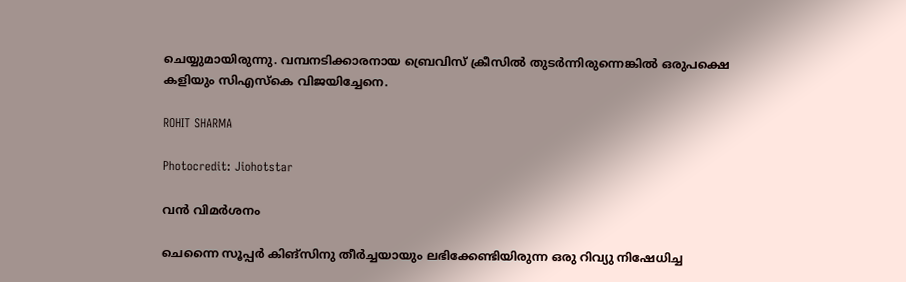ചെയ്യുമായിരുന്നു. വമ്പനടിക്കാരനായ ബ്രെവിസ് ക്രീസില്‍ തുടര്‍ന്നിരുന്നെങ്കില്‍ ഒരുപക്ഷെ കളിയും സിഎസ്‌കെ വിജയിച്ചേനെ.

ROHIT SHARMA

Photocredit: Jiohotstar

വന്‍ വിമര്‍ശനം

ചെന്നൈ സൂപ്പര്‍ കിങ്‌സിനു തീര്‍ച്ചയായും ലഭിക്കേണ്ടിയിരുന്ന ഒരു റിവ്യു നിഷേധിച്ച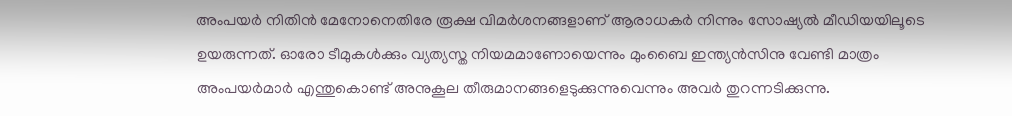അംപയര്‍ നിതിന്‍ മേനോനെതിരേ രൂക്ഷ വിമര്‍ശനങ്ങളാണ് ആരാധകര്‍ നിന്നും സോഷ്യല്‍ മീഡിയയിലൂടെ ഉയരുന്നത്. ഓരോ ടീമുകള്‍ക്കും വ്യത്യസ്ത നിയമമാണോയെന്നും മുംബൈ ഇന്ത്യന്‍സിനു വേണ്ടി മാത്രം അംപയര്‍മാര്‍ എന്തുകൊണ്ട് അനുകൂല തീരുമാനങ്ങളെടുക്കുന്നുവെന്നും അവര്‍ തുറന്നടിക്കുന്നു.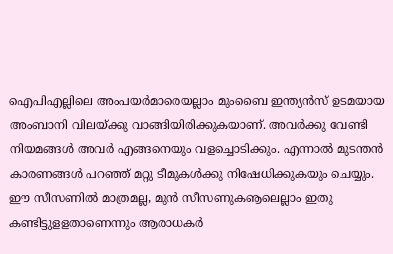ഐപിഎല്ലിലെ അംപയര്‍മാരെയല്ലാം മുംബൈ ഇന്ത്യന്‍സ് ഉടമയായ അംബാനി വിലയ്ക്കു വാങ്ങിയിരിക്കുകയാണ്. അവര്‍ക്കു വേണ്ടി നിയമങ്ങള്‍ അവര്‍ എങ്ങനെയും വളച്ചൊടിക്കും. എന്നാല്‍ മുടന്തന്‍ കാരണങ്ങള്‍ പറഞ്ഞ് മറ്റു ടീമുകള്‍ക്കു നിഷേധിക്കുകയും ചെയ്യും. ഈ സീസണില്‍ മാത്രമല്ല, മുന്‍ സീസണുകൡലെല്ലാം ഇതു കണ്ടിട്ടുളളതാണെന്നും ആരാധകര്‍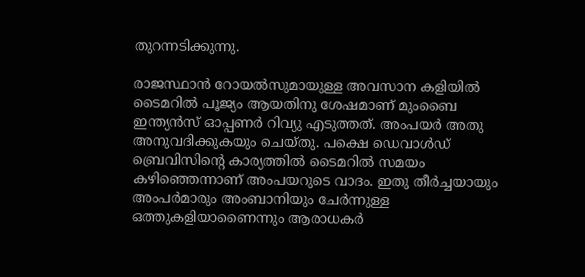തുറന്നടിക്കുന്നു.

രാജസ്ഥാന്‍ റോയല്‍സുമായുള്ള അവസാന കളിയില്‍ ടൈമറില്‍ പൂജ്യം ആയതിനു ശേഷമാണ് മുംബൈ ഇന്ത്യന്‍സ് ഓപ്പണര്‍ റിവ്യു എടുത്തത്. അംപയര്‍ അതു അനുവദിക്കുകയും ചെയ്തു. പക്ഷെ ഡെവാള്‍ഡ് ബ്രെവിസിന്റെ കാര്യത്തില്‍ ടൈമറില്‍ സമയം കഴിഞ്ഞെന്നാണ് അംപയറുടെ വാദം. ഇതു തീര്‍ച്ചയായും അംപര്‍മാരും അംബാനിയും ചേര്‍ന്നുള്ള ഒത്തുകളിയാണൈന്നും ആരാധകര്‍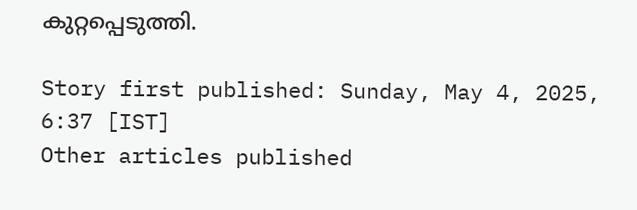കുറ്റപ്പെടുത്തി.

Story first published: Sunday, May 4, 2025, 6:37 [IST]
Other articles published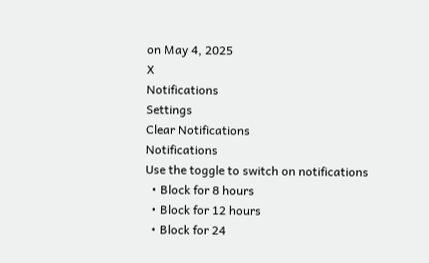on May 4, 2025
X
Notifications
Settings
Clear Notifications
Notifications
Use the toggle to switch on notifications
  • Block for 8 hours
  • Block for 12 hours
  • Block for 24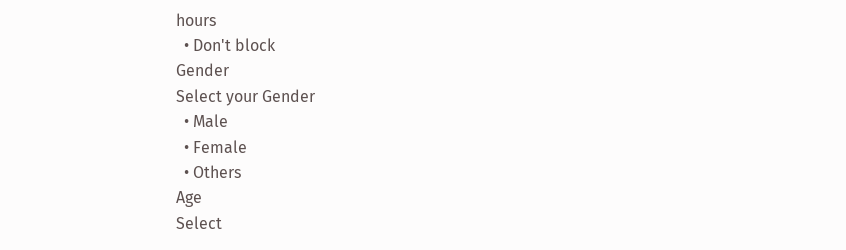hours
  • Don't block
Gender
Select your Gender
  • Male
  • Female
  • Others
Age
Select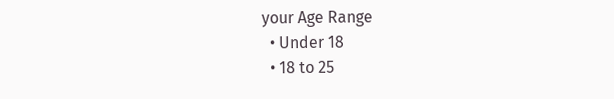your Age Range
  • Under 18
  • 18 to 25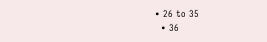• 26 to 35
  • 36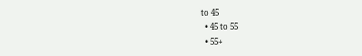to 45
  • 45 to 55
  • 55+